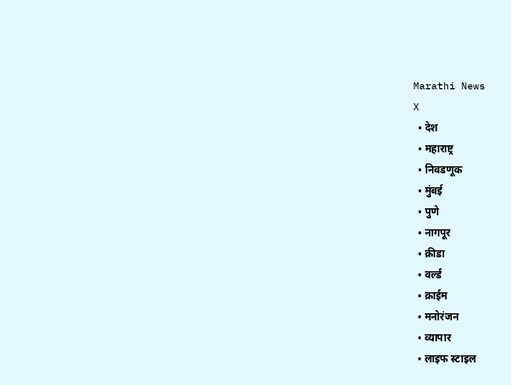Marathi News
X
  • देश
  • महाराष्ट्र
  • निवडणूक
  • मुंबई
  • पुणे
  • नागपूर
  • क्रीडा
  • वर्ल्ड
  • क्राईम
  • मनोरंजन
  • व्यापार
  • लाइफ स्टाइल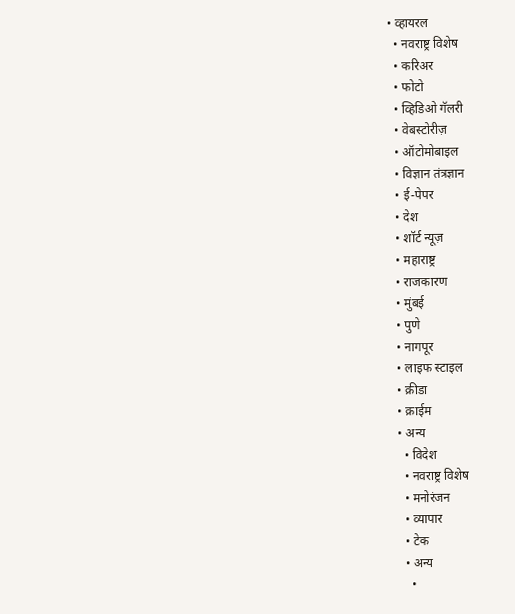• व्हायरल
  • नवराष्ट्र विशेष
  • करिअर
  • फोटो
  • व्हिडिओ गॅलरी
  • वेबस्टोरीज़
  • ऑटोमोबाइल
  • विज्ञान तंत्रज्ञान
  • ई-पेपर
  • देश
  • शॉर्ट न्यूज़
  • महाराष्ट्र
  • राजकारण
  • मुंबई
  • पुणे
  • नागपूर
  • लाइफ स्टाइल
  • क्रीडा
  • क्राईम
  • अन्य
    • विदेश
    • नवराष्ट्र विशेष
    • मनोरंजन
    • व्यापार
    • टेक
    • अन्य
      •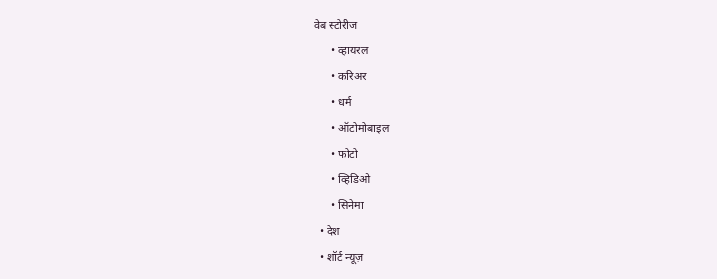वेब स्टोरीज
      • व्हायरल
      • करिअर
      • धर्म
      • ऑटोमोबाइल
      • फोटो
      • व्हिडिओ
      • सिनेमा
  • देश
  • शॉर्ट न्यूज़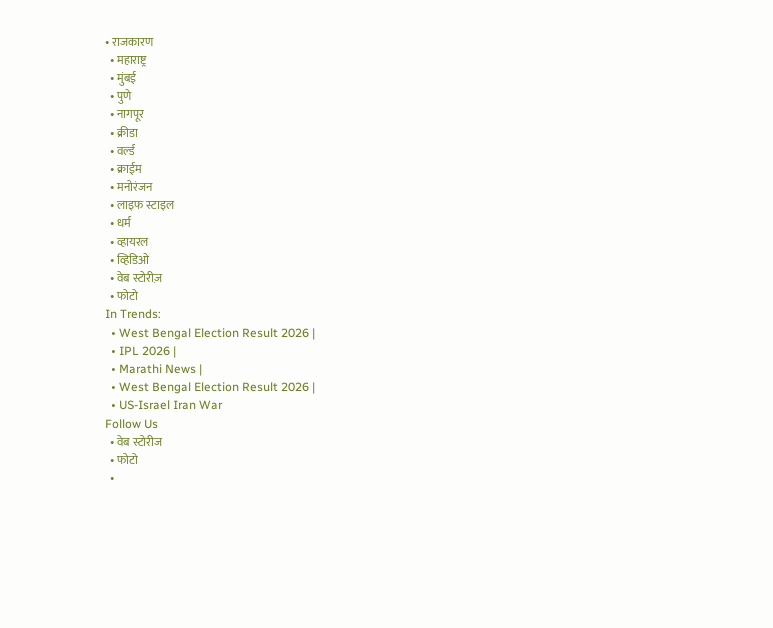• राजकारण
  • महाराष्ट्र
  • मुंबई
  • पुणे
  • नागपूर
  • क्रीडा
  • वर्ल्ड
  • क्राईम
  • मनोरंजन
  • लाइफ स्टाइल
  • धर्म
  • व्हायरल
  • व्हिडिओ
  • वेब स्टोरीज़
  • फोटो
In Trends:
  • West Bengal Election Result 2026 |
  • IPL 2026 |
  • Marathi News |
  • West Bengal Election Result 2026 |
  • US-Israel Iran War
Follow Us
  • वेब स्टोरीज
  • फोटो
  •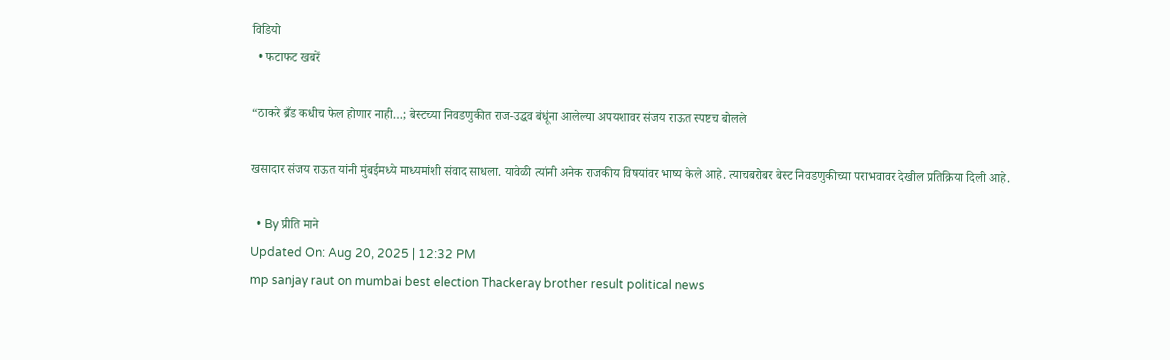विडियो
  • फटाफट खबरें

“ठाकरे ब्रँड कधीच फेल होणार नाही…; बेस्टच्या निवडणुकीत राज-उद्धव बंधूंना आलेल्या अपयशावर संजय राऊत स्पष्टच बोलले

खसादार संजय राऊत यांनी मुंबईमध्ये माध्यमांशी संवाद साधला. यावेळी त्यांनी अनेक राजकीय विषयांवर भाष्य केले आहे. त्याचबरोबर बेस्ट निवडणुकीच्या पराभवावर देखील प्रतिक्रिया दिली आहे.

  • By प्रीति माने
Updated On: Aug 20, 2025 | 12:32 PM
mp sanjay raut on mumbai best election Thackeray brother result political news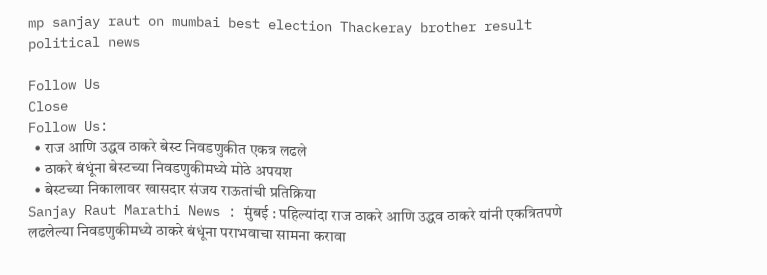mp sanjay raut on mumbai best election Thackeray brother result political news

Follow Us
Close
Follow Us:
  • राज आणि उद्धव ठाकरे बेस्ट निवडणुकीत एकत्र लढले
  • ठाकरे बंधूंना बेस्टच्या निवडणुकीमध्ये मोठे अपयश
  • बेस्टच्या निकालावर खासदार संजय राऊतांची प्रतिक्रिया
Sanjay Raut Marathi News : मुंबई : पहिल्यांदा राज ठाकरे आणि उद्धव ठाकरे यांनी एकत्रितपणे लढलेल्या निवडणुकीमध्ये ठाकरे बंधूंना पराभवाचा सामना करावा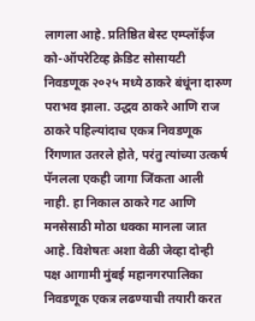लागला आहे. प्रतिष्ठित बेस्ट एम्प्लॉईज को-ऑपरेटिव्ह क्रेडिट सोसायटी निवडणूक २०२५ मध्ये ठाकरे बंधूंना दारुण पराभव झाला. उद्धव ठाकरे आणि राज ठाकरे पहिल्यांदाच एकत्र निवडणूक रिंगणात उतरले होते, परंतु त्यांच्या उत्कर्ष पॅनलला एकही जागा जिंकता आली नाही. हा निकाल ठाकरे गट आणि मनसेसाठी मोठा धक्का मानला जात आहे. विशेषतः अशा वेळी जेव्हा दोन्ही पक्ष आगामी मुंबई महानगरपालिका निवडणूक एकत्र लढण्याची तयारी करत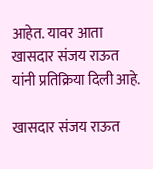आहेत. यावर आता खासदार संजय राऊत यांनी प्रतिक्रिया दिली आहे.

खासदार संजय राऊत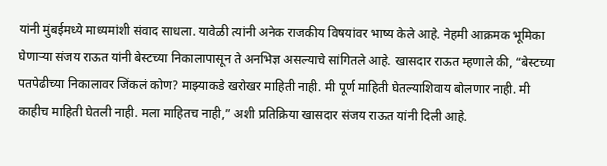यांनी मुंबईमध्ये माध्यमांशी संवाद साधला. यावेळी त्यांनी अनेक राजकीय विषयांवर भाष्य केले आहे. नेहमी आक्रमक भूमिका घेणाऱ्या संजय राऊत यांनी बेस्टच्या निकालापासून ते अनभिज्ञ असल्याचे सांगितले आहे. खासदार राऊत म्हणाले की, “बेस्टच्या पतपेढीच्या निकालावर जिंकलं कोण? माझ्याकडे खरोखर माहिती नाही. मी पूर्ण माहिती घेतल्याशिवाय बोलणार नाही. मी काहीच माहिती घेतली नाही. मला माहितच नाही,” अशी प्रतिक्रिया खासदार संजय राऊत यांनी दिली आहे.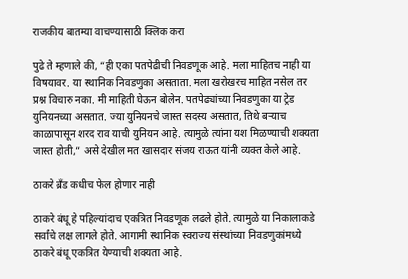राजकीय बातम्या वाचण्यासाठी क्लिक करा

पुढे ते म्हणाले की, “ही एका पतपेढीची निवडणूक आहे. मला माहितच नाही या विषयावर. या स्थानिक निवडणुका असताता. मला खरोखरच माहित नसेल तर प्रश्न विचारु नका. मी माहिती घेऊन बोलेन. पतपेढ्यांच्या निवडणुका या ट्रेड युनियनच्या असतात. ज्या युनियनचे जास्त सदस्य असतात, तिथे बऱ्याच काळापासून शरद राव याची युनियन आहे. त्यामुळे त्यांना यश मिळण्याची शक्यता जास्त होती,” असे देखील मत खासदार संजय राऊत यांनी व्यक्त केले आहे.

ठाकरे ब्रँड कधीच फेल होणार नाही

ठाकरे बंधू हे पहिल्यांदाच एकत्रित निवडणूक लढले होते. त्यामुळे या निकालाकडे सर्वांचे लक्ष लागले होते. आगामी स्थानिक स्वराज्य संस्थांच्या निवडणुकांमध्ये ठाकरे बंधू एकत्रित येण्याची शक्यता आहे.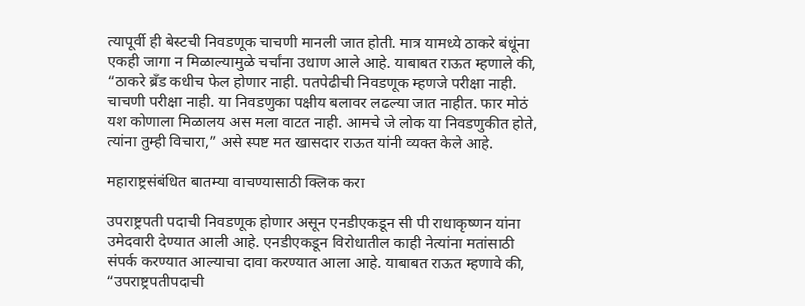त्यापूर्वी ही बेस्टची निवडणूक चाचणी मानली जात होती. मात्र यामध्ये ठाकरे बंधूंना एकही जागा न मिळाल्यामुळे चर्चांना उधाण आले आहे. याबाबत राऊत म्हणाले की, “ठाकरे ब्रँड कधीच फेल होणार नाही. पतपेढीची निवडणूक म्हणजे परीक्षा नाही. चाचणी परीक्षा नाही. या निवडणुका पक्षीय बलावर लढल्या जात नाहीत. फार मोठं यश कोणाला मिळालय अस मला वाटत नाही. आमचे जे लोक या निवडणुकीत होते, त्यांना तुम्ही विचारा,” असे स्पष्ट मत खासदार राऊत यांनी व्यक्त केले आहे.

महाराष्ट्रसंबंधित बातम्या वाचण्यासाठी क्लिक करा

उपराष्ट्रपती पदाची निवडणूक होणार असून एनडीएकडून सी पी राधाकृष्णन यांना उमेदवारी देण्यात आली आहे. एनडीएकडून विरोधातील काही नेत्यांना मतांसाठी संपर्क करण्यात आल्याचा दावा करण्यात आला आहे. याबाबत राऊत म्हणावे की, “उपराष्ट्रपतीपदाची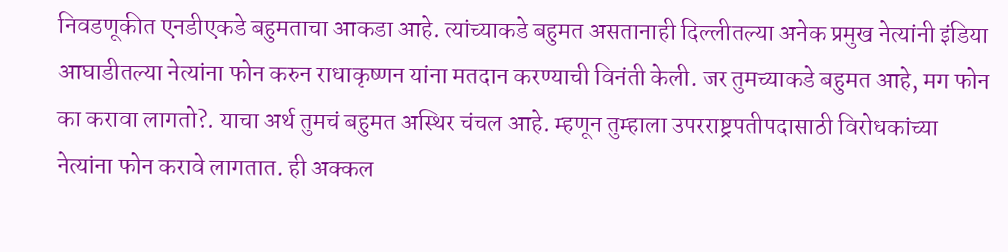निवडणूकीत एनडीएकडे बहुमताचा आकडा आहे. त्यांच्याकडे बहुमत असतानाही दिल्लीतल्या अनेक प्रमुख नेत्यांनी इंडिया आघाडीतल्या नेत्यांना फोन करुन राधाकृष्णन यांना मतदान करण्याची विनंती केली. जर तुमच्याकडे बहुमत आहे, मग फोन का करावा लागतो?. याचा अर्थ तुमचं बहुमत अस्थिर चंचल आहे. म्हणून तुम्हाला उपरराष्ट्रपतीपदासाठी विरोधकांच्या नेत्यांना फोन करावे लागतात. ही अक्कल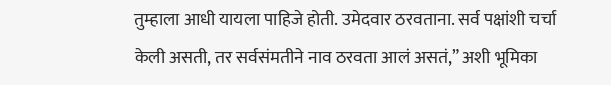तुम्हाला आधी यायला पाहिजे होती. उमेदवार ठरवताना. सर्व पक्षांशी चर्चा केली असती, तर सर्वसंमतीने नाव ठरवता आलं असतं,” अशी भूमिका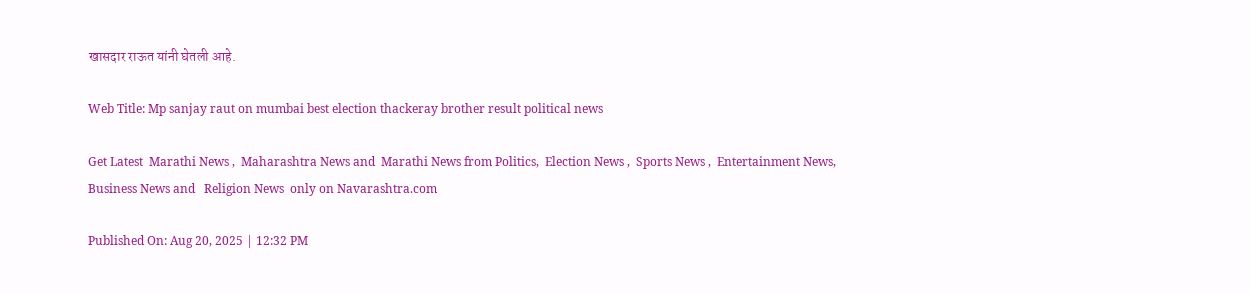खासदार राऊत यांनी घेतली आहे.

Web Title: Mp sanjay raut on mumbai best election thackeray brother result political news

Get Latest  Marathi News ,  Maharashtra News and  Marathi News from Politics,  Election News ,  Sports News ,  Entertainment News,  Business News and   Religion News  only on Navarashtra.com

Published On: Aug 20, 2025 | 12:32 PM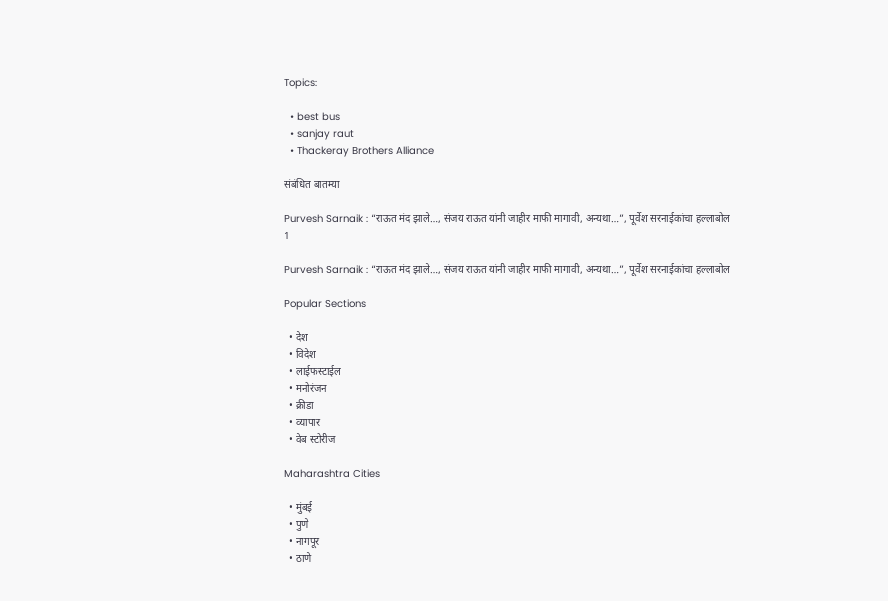Topics:

  • best bus
  • sanjay raut
  • Thackeray Brothers Alliance

संबंधित बातम्या

Purvesh Sarnaik : “राऊत मंद झाले…, संजय राऊत यांनी जाहीर माफी मागावी, अन्यथा…”, पूर्वेश सरनाईकांचा हल्लाबोल
1

Purvesh Sarnaik : “राऊत मंद झाले…, संजय राऊत यांनी जाहीर माफी मागावी, अन्यथा…”, पूर्वेश सरनाईकांचा हल्लाबोल

Popular Sections

  • देश
  • विदेश
  • लाईफस्टाईल
  • मनोरंजन
  • क्रीडा
  • व्यापार
  • वेब स्टोरीज

Maharashtra Cities

  • मुंबई
  • पुणे
  • नागपूर
  • ठाणे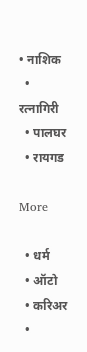• नाशिक
  • रत्नागिरी
  • पालघर
  • रायगड

More

  • धर्म
  • ऑटो
  • करिअर
  •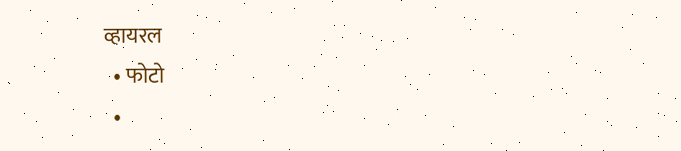व्हायरल
  • फोटो
  •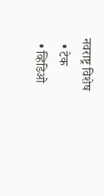नवराष्ट्र विशेष
  • टेक
  • व्हिडिओ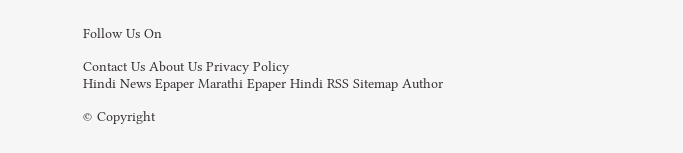Follow Us On

Contact Us About Us Privacy Policy
Hindi News Epaper Marathi Epaper Hindi RSS Sitemap Author

© Copyright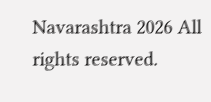Navarashtra 2026 All rights reserved.